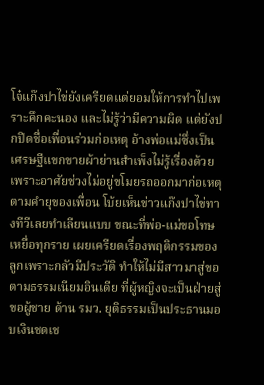โจ๋แก๊งปาไข่ยังเครียดแต่ยอมให้การทำไปเพราะคึกคะนอง และไม่รู้ว่ามีความผิด แต่ยังปกปิดชื่อเพื่อนร่วมก่อเหตุ อ้างพ่อแม่ซึ่งเป็นเศรษฐีแขกขายผ้าย่านสำเพ็งไม่รู้เรื่องด้วยเพราะอาศัยช่วงไม่อยู่ขโมยรถออกมาก่อเหตุตามคำยุของเพื่อน โบ้ยเห็นข่าวแก๊งปาไข่ทางทีวีเลยทำเลียนแบบ ขณะที่พ่อ-แม่ขอโทษเหยื่อทุกราย เผยเครียดเรื่องพฤติกรรมของลูกเพราะกลัวมีประวัติ ทำให้ไม่มีสาวมาสู่ขอตามธรรมเนียมอินเดีย ที่ผู้หญิงจะเป็นฝ่ายสู่ขอผู้ชาย ด้าน รมว. ยุติธรรมเป็นประธานมอบเงินชดเช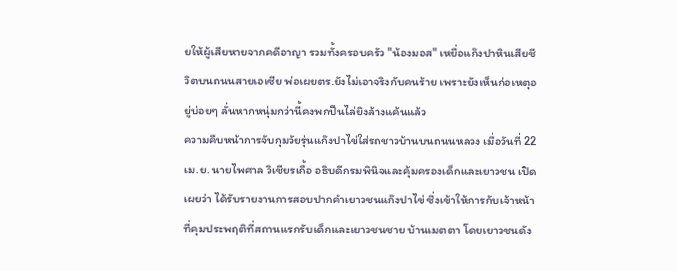ยให้ผู้เสียหายจากคดีอาญา รวมทั้งครอบครัว "น้องมอส" เหยื่อแก๊งปาหินเสียชีวิตบนถนนสายเอเซีย พ่อเผยตร.ยังไม่เอาจริงกับคนร้าย เพราะยังเห็นก่อเหตุอยู่บ่อยๆ ลั่นหากหนุ่มกว่านี้คงพกปืนไล่ยิงล้างแค้นแล้ว
ความคืบหน้าการจับกุมวัยรุ่นแก๊งปาไข่ใส่รถชาวบ้านบนถนนหลวง เมื่อวันที่ 22 เม.ย. นายไพศาล วิเชียรเกื้อ อธิบดีกรมพินิจและคุ้มครองเด็กและเยาวชน เปิดเผยว่า ได้รับรายงานการสอบปากคำเยาวชนแก๊งปาไข่ ซึ่งเข้าให้การกับเจ้าหน้าที่คุมประพฤติที่สถานแรกรับเด็กและเยาวชนชาย บ้านเมตตา โดยเยาวชนดัง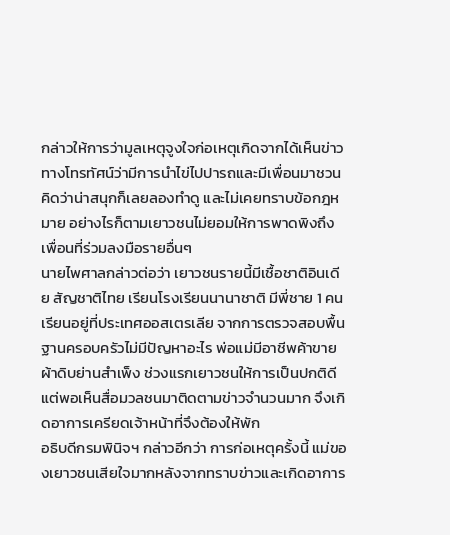กล่าวให้การว่ามูลเหตุจูงใจก่อเหตุเกิดจากได้เห็นข่าวทางโทรทัศน์ว่ามีการนำไข่ไปปารถและมีเพื่อนมาชวนคิดว่าน่าสนุกก็เลยลองทำดู และไม่เคยทราบข้อกฎหมาย อย่างไรก็ตามเยาวชนไม่ยอมให้การพาดพิงถึงเพื่อนที่ร่วมลงมือรายอื่นๆ
นายไพศาลกล่าวต่อว่า เยาวชนรายนี้มีเชื้อชาติอินเดีย สัญชาติไทย เรียนโรงเรียนนานาชาติ มีพี่ชาย 1 คน เรียนอยู่ที่ประเทศออสเตรเลีย จากการตรวจสอบพื้นฐานครอบครัวไม่มีปัญหาอะไร พ่อแม่มีอาชีพค้าขายผ้าดิบย่านสำเพ็ง ช่วงแรกเยาวชนให้การเป็นปกติดี แต่พอเห็นสื่อมวลชนมาติดตามข่าวจำนวนมาก จึงเกิดอาการเครียดเจ้าหน้าที่จึงต้องให้พัก
อธิบดีกรมพินิจฯ กล่าวอีกว่า การก่อเหตุครั้งนี้ แม่ของเยาวชนเสียใจมากหลังจากทราบข่าวและเกิดอาการ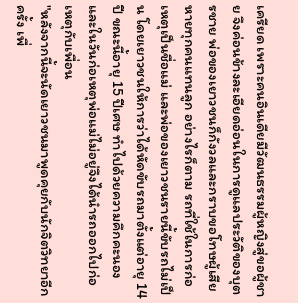เครียด เพราะคนอินเดียมีวัฒนธรรมผู้หญิงสู่ขอผู้ชาย จึงค่อนข้างละเอียดอ่อนในการดูแลประวัติของบุตรชาย พ่อของเยาวชนก็กังวลและกราบขอโทษผู้เสียหายทุกคนแทนลูก อย่างไรก็ตาม รถที่ใช้ในการก่อเหตุเป็นชื่อแม่ และพ่อของเยาวชนรายนี้ขับรถไม่เป็น โดยเยาวชนให้การว่าได้หัดขับรถมาตั้งแต่อายุ 14 ปี ขณะนี้อายุ 15 ปีเศษ ทำไปด้วยความคึกคะนอง และในวันก่อเหตุพ่อแม่ไม่อยู่จึงได้นำรถออกไปก่อเหตุกับเพื่อน
"หลังจากนี้จะนัดเยาวชนมาพูดคุยกับนักจิตวิทยาอีกครั้ง เพื่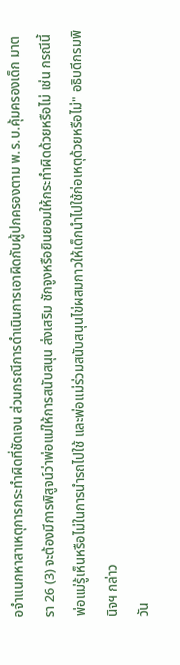อจำแนกหาสาเหตุการกระทำผิดที่ชัดเจน ส่วนกรณีการดำเนินการเอาผิดกับผู้ปกครองตาม พ.ร.บ.คุ้มครองเด็ก มาตรา 26 (3) จะต้องมีการพิสูจน์ว่าพ่อแม่ให้การสนับสนุน ส่งเสริม ชักจูงหรือยินยอมให้กระทำผิดด้วยหรือไม่ เช่น กรณีนี้ พ่อแม่รู้เห็นหรือไม่ในการนำรถไปใช้ และพ่อแม่ร่วมสนับสนุนไข่ผสมกาวให้เด็กนำไปใช้ก่อเหตุด้วยหรือไม่" อธิบดีกรมพินิจฯ กล่าว
วัน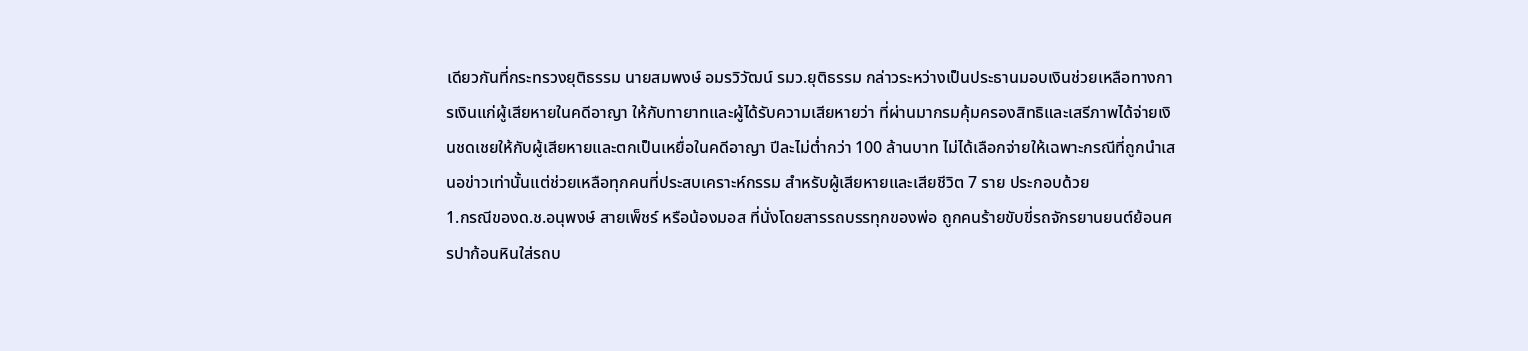เดียวกันที่กระทรวงยุติธรรม นายสมพงษ์ อมรวิวัฒน์ รมว.ยุติธรรม กล่าวระหว่างเป็นประธานมอบเงินช่วยเหลือทางการเงินแก่ผู้เสียหายในคดีอาญา ให้กับทายาทและผู้ได้รับความเสียหายว่า ที่ผ่านมากรมคุ้มครองสิทธิและเสรีภาพได้จ่ายเงินชดเชยให้กับผู้เสียหายและตกเป็นเหยื่อในคดีอาญา ปีละไม่ต่ำกว่า 100 ล้านบาท ไม่ได้เลือกจ่ายให้เฉพาะกรณีที่ถูกนำเสนอข่าวเท่านั้นแต่ช่วยเหลือทุกคนที่ประสบเคราะห์กรรม สำหรับผู้เสียหายและเสียชีวิต 7 ราย ประกอบด้วย
1.กรณีของด.ช.อนุพงษ์ สายเพ็ชร์ หรือน้องมอส ที่นั่งโดยสารรถบรรทุกของพ่อ ถูกคนร้ายขับขี่รถจักรยานยนต์ย้อนศรปาก้อนหินใส่รถบ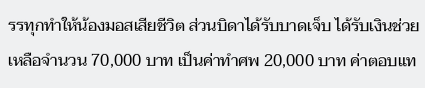รรทุกทำให้น้องมอสเสียชีวิต ส่วนบิดาได้รับบาดเจ็บ ได้รับเงินช่วยเหลือจำนวน 70,000 บาท เป็นค่าทำศพ 20,000 บาท ค่าตอบแท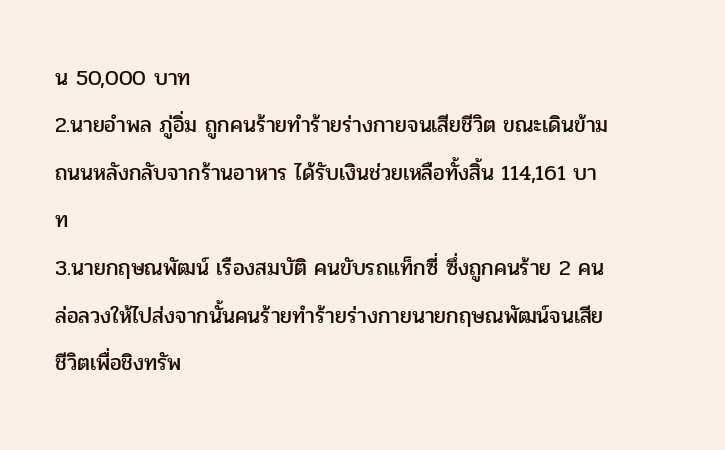น 50,000 บาท
2.นายอำพล ภู่อิ่ม ถูกคนร้ายทำร้ายร่างกายจนเสียชีวิต ขณะเดินข้ามถนนหลังกลับจากร้านอาหาร ได้รับเงินช่วยเหลือทั้งสิ้น 114,161 บาท
3.นายกฤษณพัฒน์ เรืองสมบัติ คนขับรถแท็กซี่ ซึ่งถูกคนร้าย 2 คนล่อลวงให้ไปส่งจากนั้นคนร้ายทำร้ายร่างกายนายกฤษณพัฒน์จนเสียชีวิตเพื่อชิงทรัพ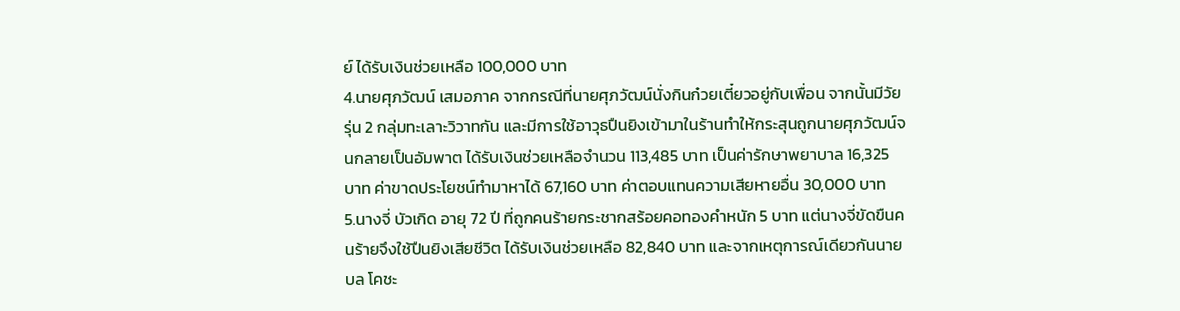ย์ ได้รับเงินช่วยเหลือ 100,000 บาท
4.นายศุภวัฒน์ เสมอภาค จากกรณีที่นายศุภวัฒน์นั่งกินก๋วยเตี๋ยวอยู่กับเพื่อน จากนั้นมีวัยรุ่น 2 กลุ่มทะเลาะวิวาทกัน และมีการใช้อาวุธปืนยิงเข้ามาในร้านทำให้กระสุนถูกนายศุภวัฒน์จนกลายเป็นอัมพาต ได้รับเงินช่วยเหลือจำนวน 113,485 บาท เป็นค่ารักษาพยาบาล 16,325 บาท ค่าขาดประโยชน์ทำมาหาได้ 67,160 บาท ค่าตอบแทนความเสียหายอื่น 30,000 บาท
5.นางจี่ บัวเกิด อายุ 72 ปี ที่ถูกคนร้ายกระชากสร้อยคอทองคำหนัก 5 บาท แต่นางจี่ขัดขืนคนร้ายจึงใช้ปืนยิงเสียชีวิต ได้รับเงินช่วยเหลือ 82,840 บาท และจากเหตุการณ์เดียวกันนายบล โคชะ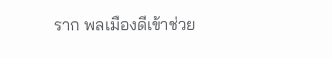ราก พลเมืองดีเข้าช่วย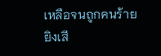เหลือจนถูกคนร้ายยิงเสี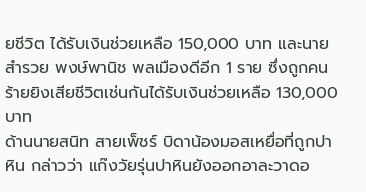ยชีวิต ได้รับเงินช่วยเหลือ 150,000 บาท และนายสำรวย พงษ์พานิช พลเมืองดีอีก 1 ราย ซึ่งถูกคนร้ายยิงเสียชีวิตเช่นกันได้รับเงินช่วยเหลือ 130,000 บาท
ด้านนายสนิท สายเพ็ชร์ บิดาน้องมอสเหยื่อที่ถูกปาหิน กล่าวว่า แก๊งวัยรุ่นปาหินยังออกอาละวาดอ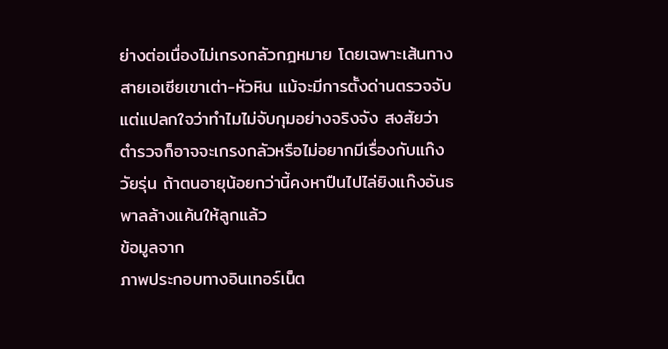ย่างต่อเนื่องไม่เกรงกลัวกฎหมาย โดยเฉพาะเส้นทางสายเอเซียเขาเต่า-หัวหิน แม้จะมีการตั้งด่านตรวจจับแต่แปลกใจว่าทำไมไม่จับกุมอย่างจริงจัง สงสัยว่าตำรวจก็อาจจะเกรงกลัวหรือไม่อยากมีเรื่องกับแก๊งวัยรุ่น ถ้าตนอายุน้อยกว่านี้คงหาปืนไปไล่ยิงแก๊งอันธพาลล้างแค้นให้ลูกแล้ว
ข้อมูลจาก
ภาพประกอบทางอินเทอร์เน็ต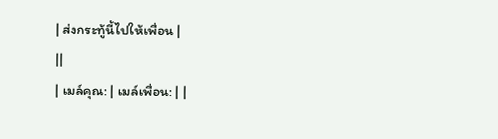| ส่งกระทู้นี้ไปให้เพื่อน |
||
| เมล์คุณ: | เมล์เพื่อน: | |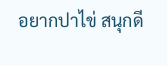อยากปาไข่ สนุกดี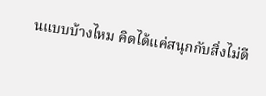นแบบบ้างไหม คิดได้แค่สนุกกับสิ่งไม่ดี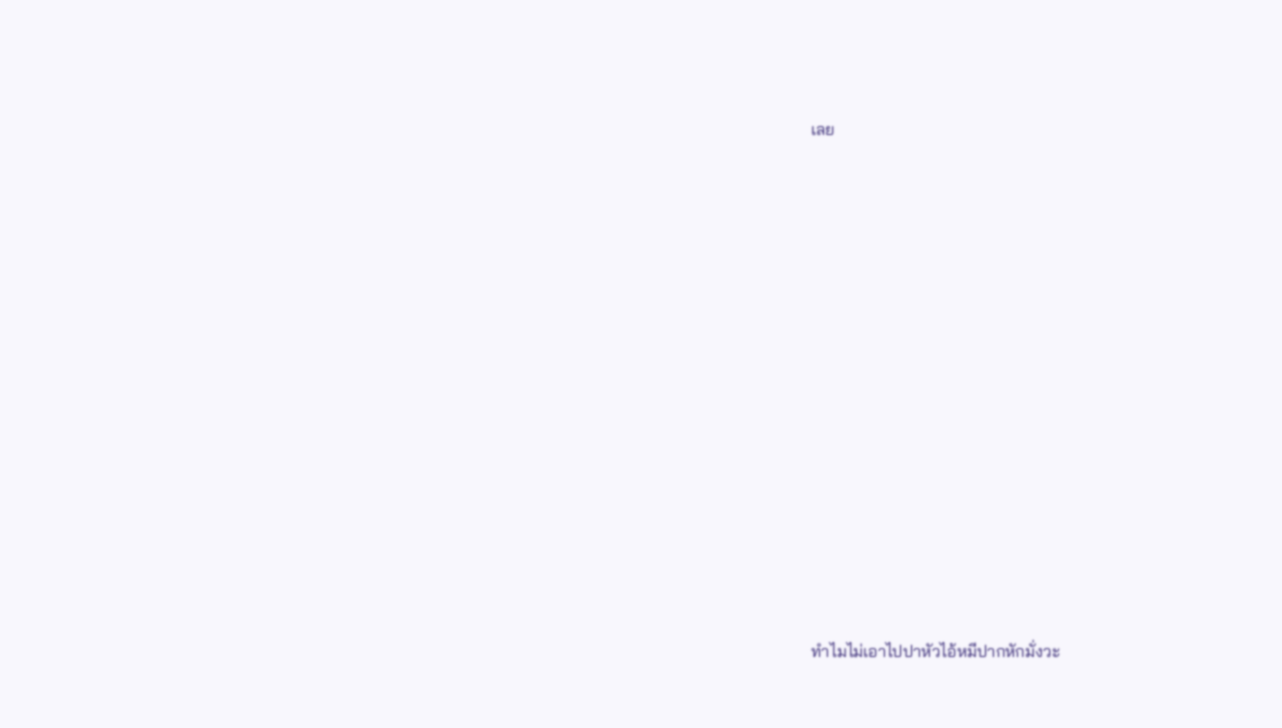เลย

















ทำไมไม่เอาไปปาหัวไอ้หมีปากหักมั่งวะ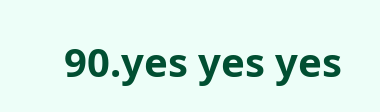90.yes yes yes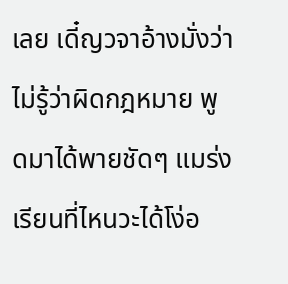เลย เดี๋ญวจาอ้างมั่งว่าไม่รู้ว่าผิดกฎหมาย พูดมาได้พายชัดๆ แมร่งเรียนที่ไหนวะได้โง่อ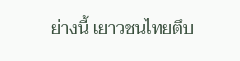ย่างนี้ เยาวชนไทยตึบ